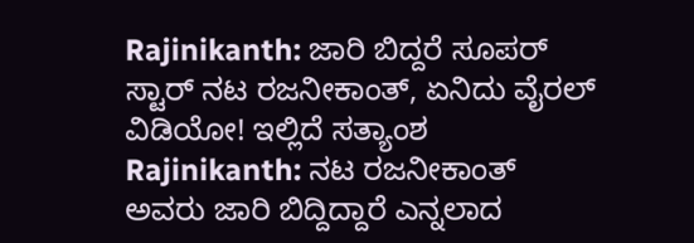Rajinikanth: ಜಾರಿ ಬಿದ್ದರೆ ಸೂಪರ್ ಸ್ಟಾರ್ ನಟ ರಜನೀಕಾಂತ್, ಏನಿದು ವೈರಲ್ ವಿಡಿಯೋ! ಇಲ್ಲಿದೆ ಸತ್ಯಾಂಶ
Rajinikanth: ನಟ ರಜನೀಕಾಂತ್ ಅವರು ಜಾರಿ ಬಿದ್ದಿದ್ದಾರೆ ಎನ್ನಲಾದ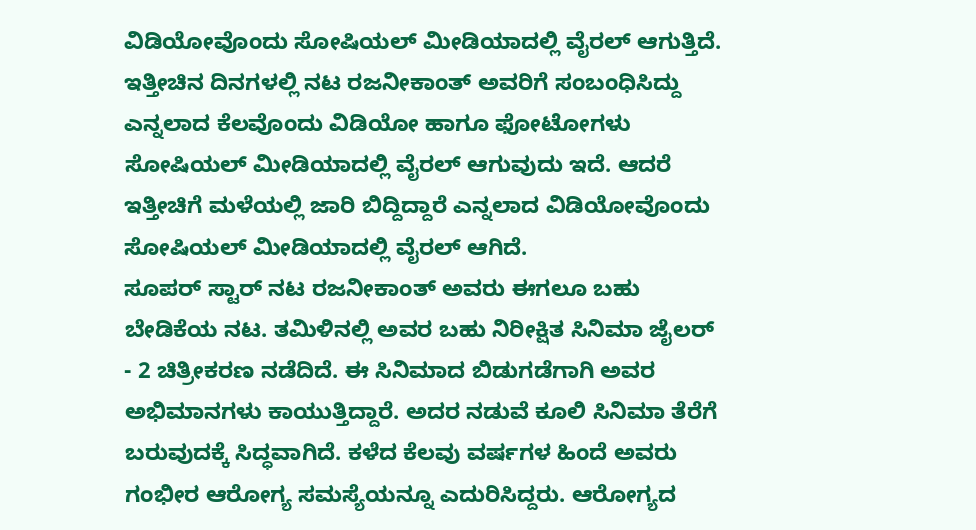ವಿಡಿಯೋವೊಂದು ಸೋಷಿಯಲ್ ಮೀಡಿಯಾದಲ್ಲಿ ವೈರಲ್ ಆಗುತ್ತಿದೆ. ಇತ್ತೀಚಿನ ದಿನಗಳಲ್ಲಿ ನಟ ರಜನೀಕಾಂತ್ ಅವರಿಗೆ ಸಂಬಂಧಿಸಿದ್ದು ಎನ್ನಲಾದ ಕೆಲವೊಂದು ವಿಡಿಯೋ ಹಾಗೂ ಫೋಟೋಗಳು ಸೋಷಿಯಲ್ ಮೀಡಿಯಾದಲ್ಲಿ ವೈರಲ್ ಆಗುವುದು ಇದೆ. ಆದರೆ ಇತ್ತೀಚಿಗೆ ಮಳೆಯಲ್ಲಿ ಜಾರಿ ಬಿದ್ದಿದ್ದಾರೆ ಎನ್ನಲಾದ ವಿಡಿಯೋವೊಂದು ಸೋಷಿಯಲ್ ಮೀಡಿಯಾದಲ್ಲಿ ವೈರಲ್ ಆಗಿದೆ.
ಸೂಪರ್ ಸ್ಟಾರ್ ನಟ ರಜನೀಕಾಂತ್ ಅವರು ಈಗಲೂ ಬಹು ಬೇಡಿಕೆಯ ನಟ. ತಮಿಳಿನಲ್ಲಿ ಅವರ ಬಹು ನಿರೀಕ್ಷಿತ ಸಿನಿಮಾ ಜೈಲರ್ - 2 ಚಿತ್ರೀಕರಣ ನಡೆದಿದೆ. ಈ ಸಿನಿಮಾದ ಬಿಡುಗಡೆಗಾಗಿ ಅವರ ಅಭಿಮಾನಗಳು ಕಾಯುತ್ತಿದ್ದಾರೆ. ಅದರ ನಡುವೆ ಕೂಲಿ ಸಿನಿಮಾ ತೆರೆಗೆ ಬರುವುದಕ್ಕೆ ಸಿದ್ಧವಾಗಿದೆ. ಕಳೆದ ಕೆಲವು ವರ್ಷಗಳ ಹಿಂದೆ ಅವರು ಗಂಭೀರ ಆರೋಗ್ಯ ಸಮಸ್ಯೆಯನ್ನೂ ಎದುರಿಸಿದ್ದರು. ಆರೋಗ್ಯದ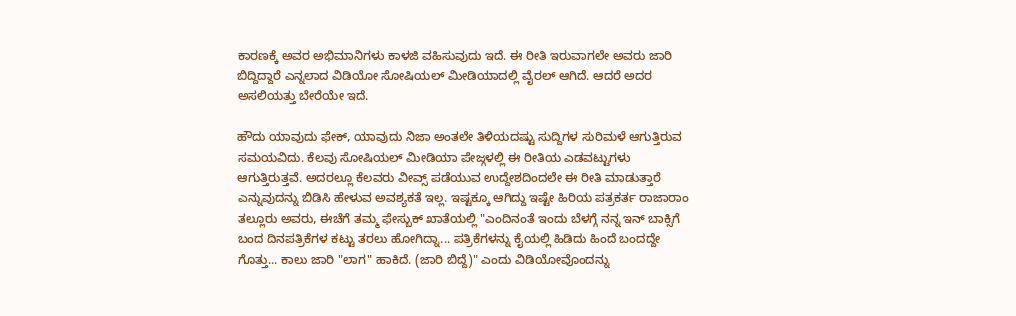ಕಾರಣಕ್ಕೆ ಅವರ ಅಭಿಮಾನಿಗಳು ಕಾಳಜಿ ವಹಿಸುವುದು ಇದೆ. ಈ ರೀತಿ ಇರುವಾಗಲೇ ಅವರು ಜಾರಿ ಬಿದ್ದಿದ್ದಾರೆ ಎನ್ನಲಾದ ವಿಡಿಯೋ ಸೋಷಿಯಲ್ ಮೀಡಿಯಾದಲ್ಲಿ ವೈರಲ್ ಆಗಿದೆ. ಆದರೆ ಅದರ ಅಸಲಿಯತ್ತು ಬೇರೆಯೇ ಇದೆ.

ಹೌದು ಯಾವುದು ಫೇಕ್, ಯಾವುದು ನಿಜಾ ಅಂತಲೇ ತಿಳಿಯದಷ್ಟು ಸುದ್ದಿಗಳ ಸುರಿಮಳೆ ಆಗುತ್ತಿರುವ ಸಮಯವಿದು. ಕೆಲವು ಸೋಷಿಯಲ್ ಮೀಡಿಯಾ ಪೇಜ್ಗಳಲ್ಲಿ ಈ ರೀತಿಯ ಎಡವಟ್ಟುಗಳು ಆಗುತ್ತಿರುತ್ತವೆ. ಅದರಲ್ಲೂ ಕೆಲವರು ವೀವ್ಸ್ ಪಡೆಯುವ ಉದ್ದೇಶದಿಂದಲೇ ಈ ರೀತಿ ಮಾಡುತ್ತಾರೆ ಎನ್ನುವುದನ್ನು ಬಿಡಿಸಿ ಹೇಳುವ ಅವಶ್ಯಕತೆ ಇಲ್ಲ. ಇಷ್ಟಕ್ಕೂ ಆಗಿದ್ದು ಇಷ್ಟೇ ಹಿರಿಯ ಪತ್ರಕರ್ತ ರಾಜಾರಾಂ ತಲ್ಲೂರು ಅವರು, ಈಚೆಗೆ ತಮ್ಮ ಫೇಸ್ಬುಕ್ ಖಾತೆಯಲ್ಲಿ "ಎಂದಿನಂತೆ ಇಂದು ಬೆಳಗ್ಗೆ ನನ್ನ ಇನ್ ಬಾಕ್ಸಿಗೆ ಬಂದ ದಿನಪತ್ರಿಕೆಗಳ ಕಟ್ಟು ತರಲು ಹೋಗಿದ್ನಾ... ಪತ್ರಿಕೆಗಳನ್ನು ಕೈಯಲ್ಲಿ ಹಿಡಿದು ಹಿಂದೆ ಬಂದದ್ದೇ ಗೊತ್ತು... ಕಾಲು ಜಾರಿ "ಲಾಗ" ಹಾಕಿದೆ. (ಜಾರಿ ಬಿದ್ದೆ)" ಎಂದು ವಿಡಿಯೋವೊಂದನ್ನು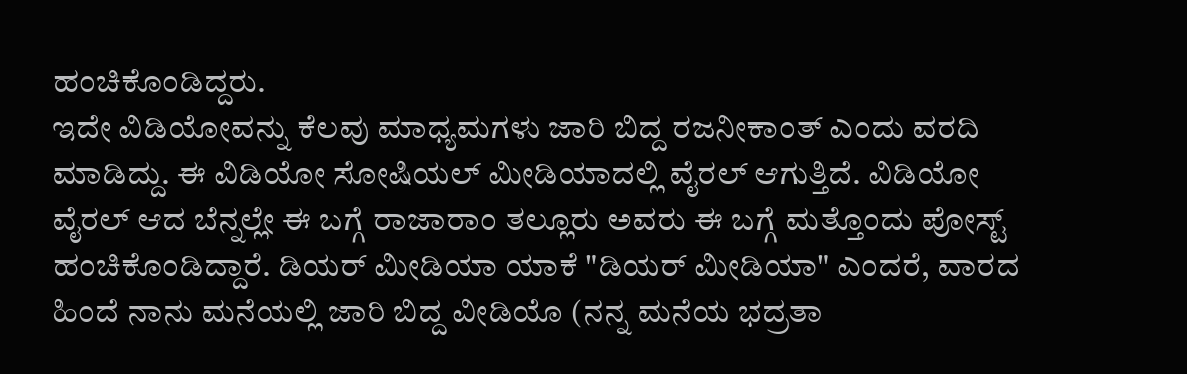ಹಂಚಿಕೊಂಡಿದ್ದರು.
ಇದೇ ವಿಡಿಯೋವನ್ನು ಕೆಲವು ಮಾಧ್ಯಮಗಳು ಜಾರಿ ಬಿದ್ದ ರಜನೀಕಾಂತ್ ಎಂದು ವರದಿ ಮಾಡಿದ್ದು. ಈ ವಿಡಿಯೋ ಸೋಷಿಯಲ್ ಮೀಡಿಯಾದಲ್ಲಿ ವೈರಲ್ ಆಗುತ್ತಿದೆ. ವಿಡಿಯೋ ವೈರಲ್ ಆದ ಬೆನ್ನಲ್ಲೇ ಈ ಬಗ್ಗೆ ರಾಜಾರಾಂ ತಲ್ಲೂರು ಅವರು ಈ ಬಗ್ಗೆ ಮತ್ತೊಂದು ಪೋಸ್ಟ್ ಹಂಚಿಕೊಂಡಿದ್ದಾರೆ. ಡಿಯರ್ ಮೀಡಿಯಾ ಯಾಕೆ "ಡಿಯರ್ ಮೀಡಿಯಾ" ಎಂದರೆ, ವಾರದ ಹಿಂದೆ ನಾನು ಮನೆಯಲ್ಲಿ ಜಾರಿ ಬಿದ್ದ ವೀಡಿಯೊ (ನನ್ನ ಮನೆಯ ಭದ್ರತಾ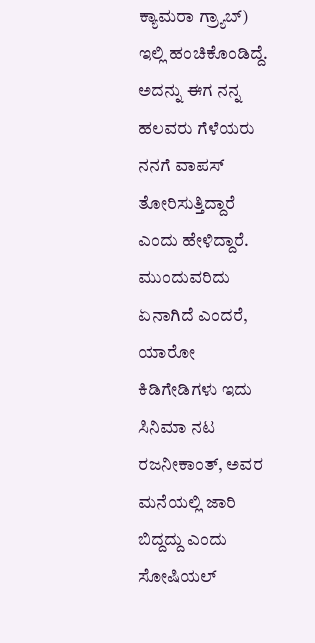ಕ್ಯಾಮರಾ ಗ್ರ್ಯಾಬ್) ಇಲ್ಲಿ ಹಂಚಿಕೊಂಡಿದ್ದೆ. ಅದನ್ನು ಈಗ ನನ್ನ ಹಲವರು ಗೆಳೆಯರು ನನಗೆ ವಾಪಸ್ ತೋರಿಸುತ್ತಿದ್ದಾರೆ ಎಂದು ಹೇಳಿದ್ದಾರೆ.
ಮುಂದುವರಿದು ಏನಾಗಿದೆ ಎಂದರೆ, ಯಾರೋ ಕಿಡಿಗೇಡಿಗಳು ಇದು ಸಿನಿಮಾ ನಟ ರಜನೀಕಾಂತ್, ಅವರ ಮನೆಯಲ್ಲಿ ಜಾರಿ ಬಿದ್ದದ್ದು ಎಂದು ಸೋಷಿಯಲ್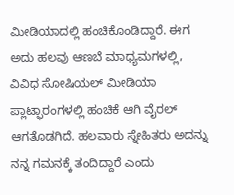ಮೀಡಿಯಾದಲ್ಲಿ ಹಂಚಿಕೊಂಡಿದ್ದಾರೆ. ಈಗ ಅದು ಹಲವು ಆಣಬೆ ಮಾಧ್ಯಮಗಳಲ್ಲಿ, ವಿವಿಧ ಸೋಷಿಯಲ್ ಮೀಡಿಯಾ ಪ್ಲಾಟ್ಫಾರಂಗಳಲ್ಲಿ ಹಂಚಿಕೆ ಆಗಿ ವೈರಲ್ ಆಗತೊಡಗಿದೆ. ಹಲವಾರು ಸ್ನೇಹಿತರು ಅದನ್ನು ನನ್ನ ಗಮನಕ್ಕೆ ತಂದಿದ್ದಾರೆ ಎಂದು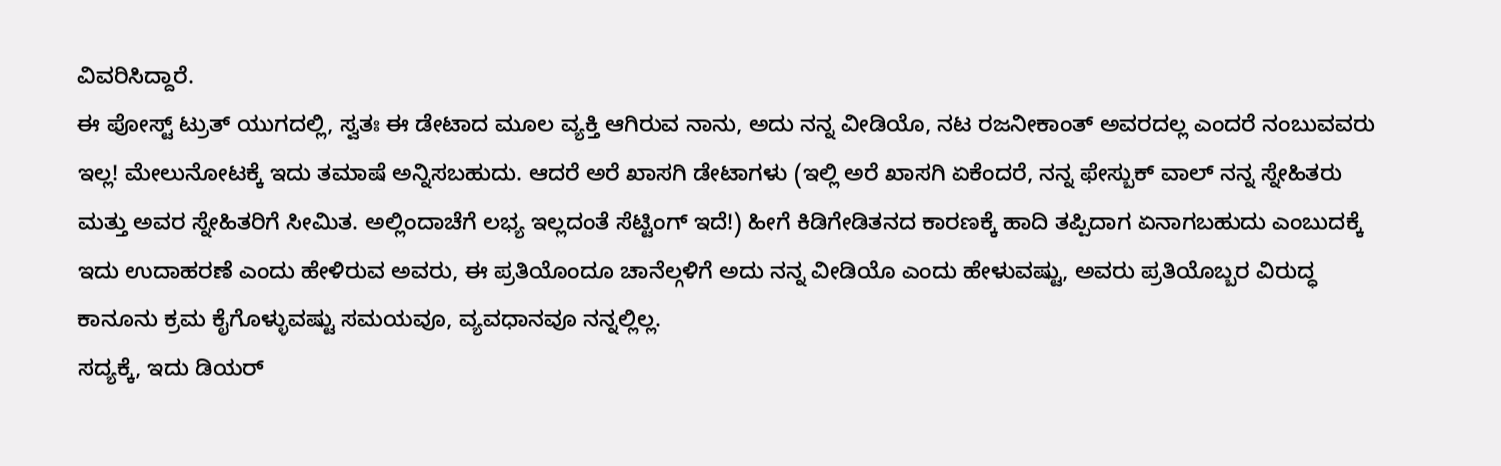ವಿವರಿಸಿದ್ದಾರೆ.
ಈ ಪೋಸ್ಟ್ ಟ್ರುತ್ ಯುಗದಲ್ಲಿ, ಸ್ವತಃ ಈ ಡೇಟಾದ ಮೂಲ ವ್ಯಕ್ತಿ ಆಗಿರುವ ನಾನು, ಅದು ನನ್ನ ವೀಡಿಯೊ, ನಟ ರಜನೀಕಾಂತ್ ಅವರದಲ್ಲ ಎಂದರೆ ನಂಬುವವರು ಇಲ್ಲ! ಮೇಲುನೋಟಕ್ಕೆ ಇದು ತಮಾಷೆ ಅನ್ನಿಸಬಹುದು. ಆದರೆ ಅರೆ ಖಾಸಗಿ ಡೇಟಾಗಳು (ಇಲ್ಲಿ ಅರೆ ಖಾಸಗಿ ಏಕೆಂದರೆ, ನನ್ನ ಫೇಸ್ಬುಕ್ ವಾಲ್ ನನ್ನ ಸ್ನೇಹಿತರು ಮತ್ತು ಅವರ ಸ್ನೇಹಿತರಿಗೆ ಸೀಮಿತ. ಅಲ್ಲಿಂದಾಚೆಗೆ ಲಭ್ಯ ಇಲ್ಲದಂತೆ ಸೆಟ್ಟಿಂಗ್ ಇದೆ!) ಹೀಗೆ ಕಿಡಿಗೇಡಿತನದ ಕಾರಣಕ್ಕೆ ಹಾದಿ ತಪ್ಪಿದಾಗ ಏನಾಗಬಹುದು ಎಂಬುದಕ್ಕೆ ಇದು ಉದಾಹರಣೆ ಎಂದು ಹೇಳಿರುವ ಅವರು, ಈ ಪ್ರತಿಯೊಂದೂ ಚಾನೆಲ್ಗಳಿಗೆ ಅದು ನನ್ನ ವೀಡಿಯೊ ಎಂದು ಹೇಳುವಷ್ಟು, ಅವರು ಪ್ರತಿಯೊಬ್ಬರ ವಿರುದ್ಧ ಕಾನೂನು ಕ್ರಮ ಕೈಗೊಳ್ಳುವಷ್ಟು ಸಮಯವೂ, ವ್ಯವಧಾನವೂ ನನ್ನಲ್ಲಿಲ್ಲ.
ಸದ್ಯಕ್ಕೆ, ಇದು ಡಿಯರ್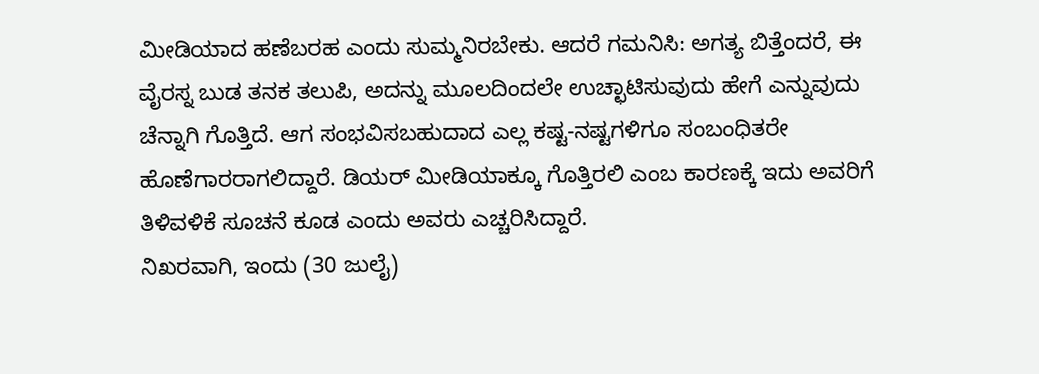ಮೀಡಿಯಾದ ಹಣೆಬರಹ ಎಂದು ಸುಮ್ಮನಿರಬೇಕು. ಆದರೆ ಗಮನಿಸಿ: ಅಗತ್ಯ ಬಿತ್ತೆಂದರೆ, ಈ ವೈರಸ್ನ ಬುಡ ತನಕ ತಲುಪಿ, ಅದನ್ನು ಮೂಲದಿಂದಲೇ ಉಚ್ಛಾಟಿಸುವುದು ಹೇಗೆ ಎನ್ನುವುದು ಚೆನ್ನಾಗಿ ಗೊತ್ತಿದೆ. ಆಗ ಸಂಭವಿಸಬಹುದಾದ ಎಲ್ಲ ಕಷ್ಟ-ನಷ್ಟಗಳಿಗೂ ಸಂಬಂಧಿತರೇ ಹೊಣೆಗಾರರಾಗಲಿದ್ದಾರೆ. ಡಿಯರ್ ಮೀಡಿಯಾಕ್ಕೂ ಗೊತ್ತಿರಲಿ ಎಂಬ ಕಾರಣಕ್ಕೆ ಇದು ಅವರಿಗೆ ತಿಳಿವಳಿಕೆ ಸೂಚನೆ ಕೂಡ ಎಂದು ಅವರು ಎಚ್ಚರಿಸಿದ್ದಾರೆ.
ನಿಖರವಾಗಿ, ಇಂದು (30 ಜುಲೈ)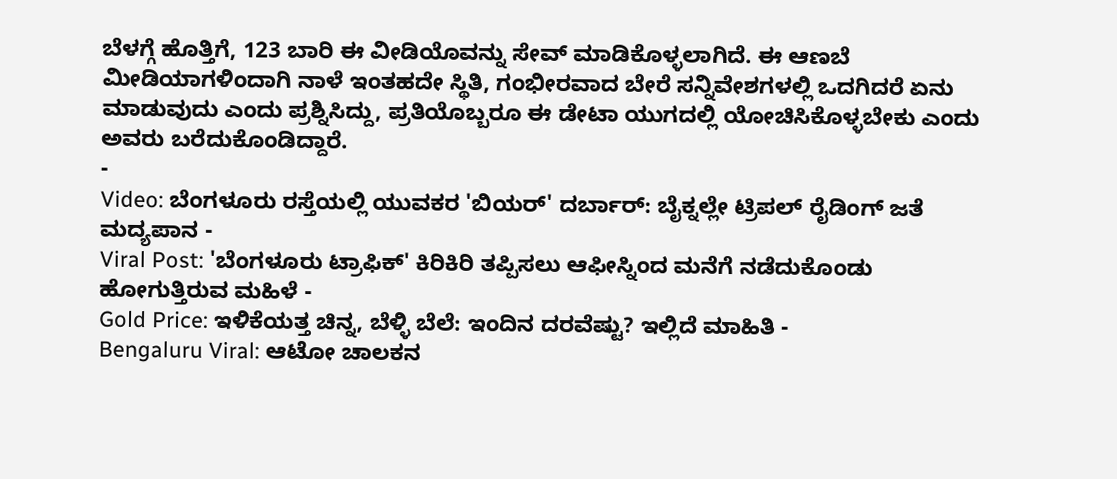ಬೆಳಗ್ಗೆ ಹೊತ್ತಿಗೆ, 123 ಬಾರಿ ಈ ವೀಡಿಯೊವನ್ನು ಸೇವ್ ಮಾಡಿಕೊಳ್ಳಲಾಗಿದೆ. ಈ ಆಣಬೆ ಮೀಡಿಯಾಗಳಿಂದಾಗಿ ನಾಳೆ ಇಂತಹದೇ ಸ್ಥಿತಿ, ಗಂಭೀರವಾದ ಬೇರೆ ಸನ್ನಿವೇಶಗಳಲ್ಲಿ ಒದಗಿದರೆ ಏನು ಮಾಡುವುದು ಎಂದು ಪ್ರಶ್ನಿಸಿದ್ದು, ಪ್ರತಿಯೊಬ್ಬರೂ ಈ ಡೇಟಾ ಯುಗದಲ್ಲಿ ಯೋಚಿಸಿಕೊಳ್ಳಬೇಕು ಎಂದು ಅವರು ಬರೆದುಕೊಂಡಿದ್ದಾರೆ.
-
Video: ಬೆಂಗಳೂರು ರಸ್ತೆಯಲ್ಲಿ ಯುವಕರ 'ಬಿಯರ್' ದರ್ಬಾರ್: ಬೈಕ್ನಲ್ಲೇ ಟ್ರಿಪಲ್ ರೈಡಿಂಗ್ ಜತೆ ಮದ್ಯಪಾನ -
Viral Post: 'ಬೆಂಗಳೂರು ಟ್ರಾಫಿಕ್' ಕಿರಿಕಿರಿ ತಪ್ಪಿಸಲು ಆಫೀಸ್ನಿಂದ ಮನೆಗೆ ನಡೆದುಕೊಂಡು ಹೋಗುತ್ತಿರುವ ಮಹಿಳೆ -
Gold Price: ಇಳಿಕೆಯತ್ತ ಚಿನ್ನ, ಬೆಳ್ಳಿ ಬೆಲೆ: ಇಂದಿನ ದರವೆಷ್ಟು? ಇಲ್ಲಿದೆ ಮಾಹಿತಿ -
Bengaluru Viral: ಆಟೋ ಚಾಲಕನ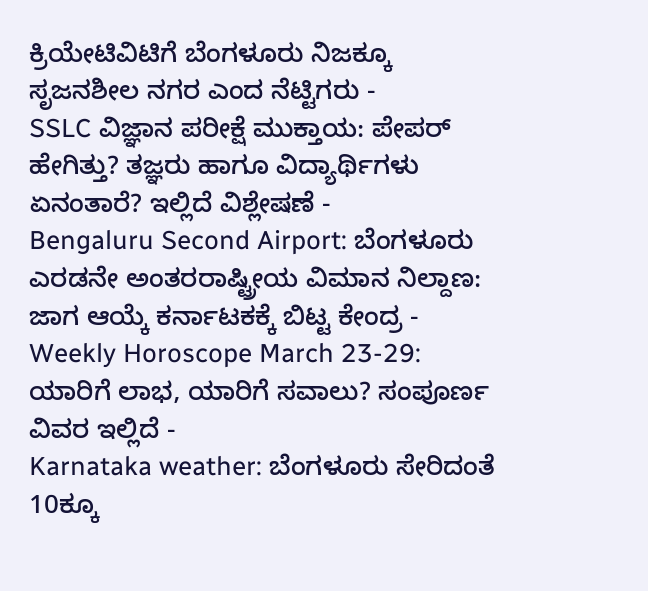ಕ್ರಿಯೇಟಿವಿಟಿಗೆ ಬೆಂಗಳೂರು ನಿಜಕ್ಕೂ ಸೃಜನಶೀಲ ನಗರ ಎಂದ ನೆಟ್ಟಿಗರು -
SSLC ವಿಜ್ಞಾನ ಪರೀಕ್ಷೆ ಮುಕ್ತಾಯ: ಪೇಪರ್ ಹೇಗಿತ್ತು? ತಜ್ಞರು ಹಾಗೂ ವಿದ್ಯಾರ್ಥಿಗಳು ಏನಂತಾರೆ? ಇಲ್ಲಿದೆ ವಿಶ್ಲೇಷಣೆ -
Bengaluru Second Airport: ಬೆಂಗಳೂರು ಎರಡನೇ ಅಂತರರಾಷ್ಟ್ರೀಯ ವಿಮಾನ ನಿಲ್ದಾಣ: ಜಾಗ ಆಯ್ಕೆ ಕರ್ನಾಟಕಕ್ಕೆ ಬಿಟ್ಟ ಕೇಂದ್ರ -
Weekly Horoscope March 23-29: ಯಾರಿಗೆ ಲಾಭ, ಯಾರಿಗೆ ಸವಾಲು? ಸಂಪೂರ್ಣ ವಿವರ ಇಲ್ಲಿದೆ -
Karnataka weather: ಬೆಂಗಳೂರು ಸೇರಿದಂತೆ 10ಕ್ಕೂ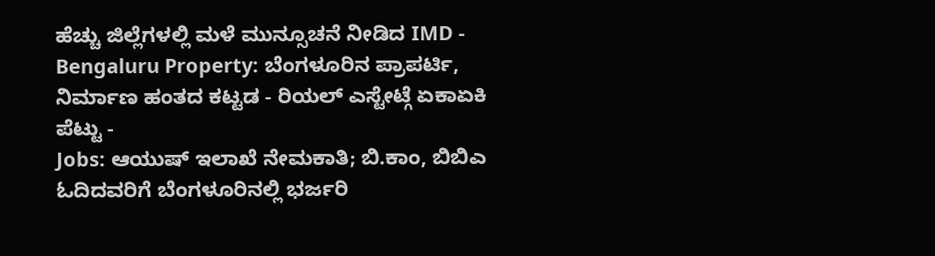ಹೆಚ್ಚು ಜಿಲ್ಲೆಗಳಲ್ಲಿ ಮಳೆ ಮುನ್ಸೂಚನೆ ನೀಡಿದ IMD -
Bengaluru Property: ಬೆಂಗಳೂರಿನ ಪ್ರಾಪರ್ಟಿ, ನಿರ್ಮಾಣ ಹಂತದ ಕಟ್ಟಡ - ರಿಯಲ್ ಎಸ್ಟೇಟ್ಗೆ ಏಕಾಏಕಿ ಪೆಟ್ಟು -
Jobs: ಆಯುಷ್ ಇಲಾಖೆ ನೇಮಕಾತಿ; ಬಿ.ಕಾಂ, ಬಿಬಿಎ ಓದಿದವರಿಗೆ ಬೆಂಗಳೂರಿನಲ್ಲಿ ಭರ್ಜರಿ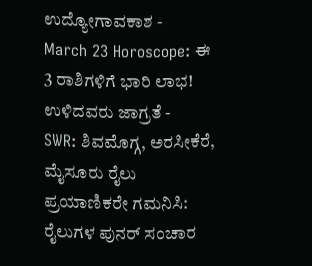ಉದ್ಯೋಗಾವಕಾಶ -
March 23 Horoscope: ಈ 3 ರಾಶಿಗಳಿಗೆ ಭಾರಿ ಲಾಭ! ಉಳಿದವರು ಜಾಗ್ರತೆ -
SWR: ಶಿವಮೊಗ್ಗ, ಅರಸೀಕೆರೆ, ಮೈಸೂರು ರೈಲು ಪ್ರಯಾಣಿಕರೇ ಗಮನಿಸಿ: ರೈಲುಗಳ ಪುನರ್ ಸಂಚಾರ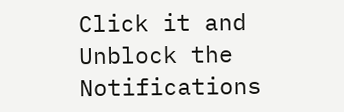Click it and Unblock the Notifications